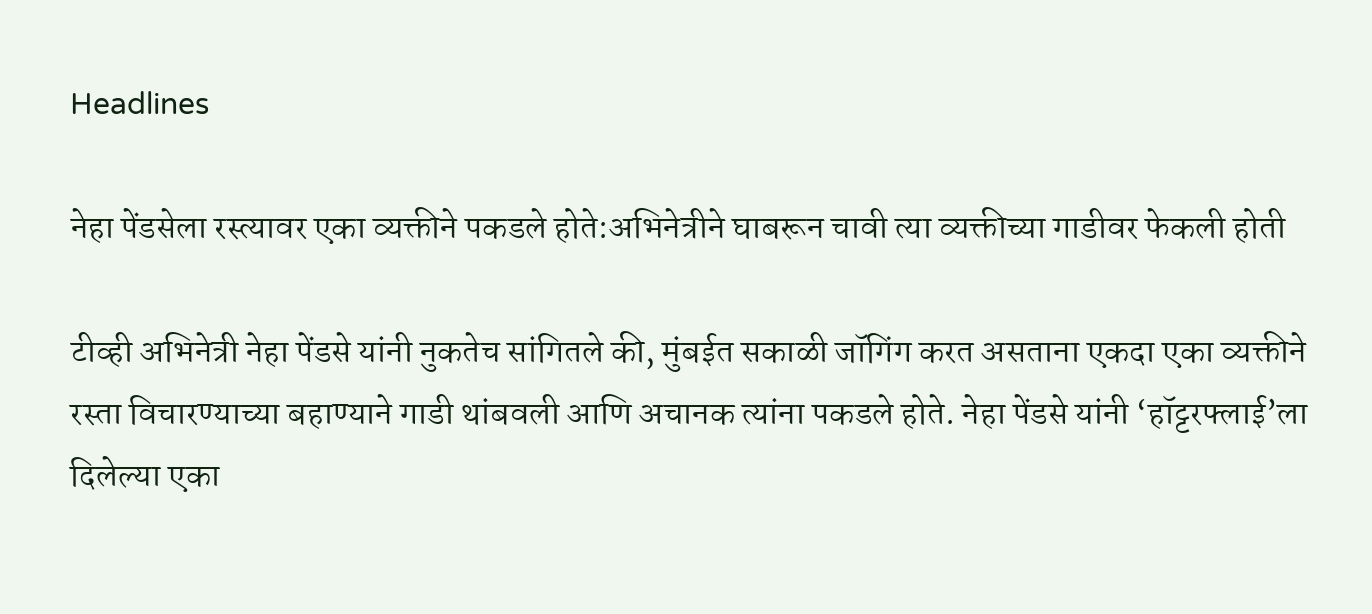Headlines

नेहा पेंडसेला रस्त्यावर एका व्यक्तीने पकडले होते:अभिनेत्रीने घाबरून चावी त्या व्यक्तीच्या गाडीवर फेकली होती

टीव्ही अभिनेत्री नेहा पेंडसे यांनी नुकतेच सांगितले की, मुंबईत सकाळी जॉगिंग करत असताना एकदा एका व्यक्तीने रस्ता विचारण्याच्या बहाण्याने गाडी थांबवली आणि अचानक त्यांना पकडले होते. नेहा पेंडसे यांनी ‘हॉट्टरफ्लाई’ला दिलेल्या एका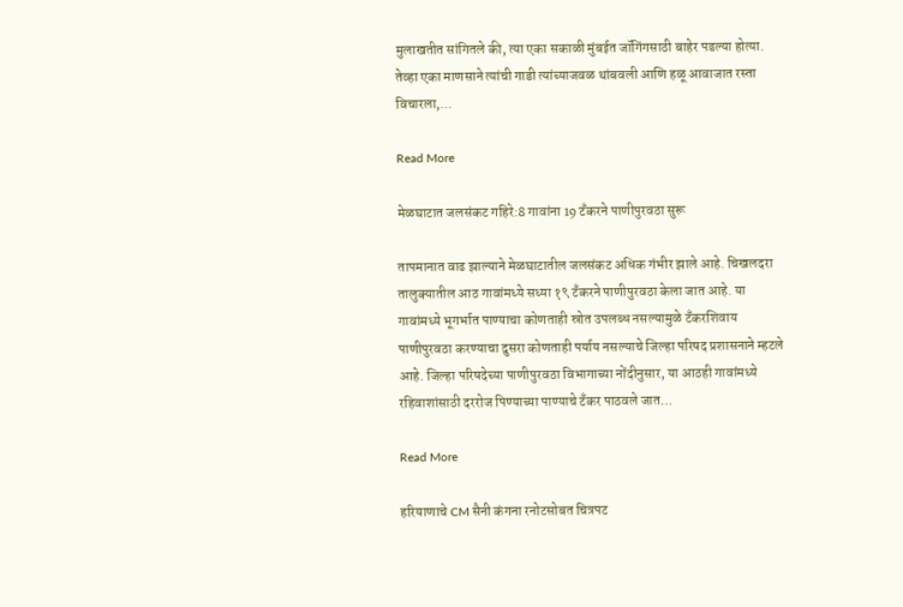मुलाखतीत सांगितले की, त्या एका सकाळी मुंबईत जॉगिंगसाठी बाहेर पडल्या होत्या. तेव्हा एका माणसाने त्यांची गाडी त्यांच्याजवळ थांबवली आणि हळू आवाजात रस्ता विचारला,…

Read More

मेळघाटात जलसंकट गहिरे:8 गावांना 19 टँकरने पाणीपुरवठा सुरू

तापमानात वाढ झाल्याने मेळघाटातील जलसंकट अधिक गंभीर झाले आहे. चिखलदरा तालुक्यातील आठ गावांमध्ये सध्या १९ टँकरने पाणीपुरवठा केला जात आहे. या गावांमध्ये भूगर्भात पाण्याचा कोणताही स्रोत उपलब्ध नसल्यामुळे टँकरशिवाय पाणीपुरवठा करण्याचा दुसरा कोणताही पर्याय नसल्याचे जिल्हा परिषद प्रशासनाने म्हटले आहे. जिल्हा परिषदेच्या पाणीपुरवठा विभागाच्या नोंदीनुसार, या आठही गावांमध्ये रहिवाशांसाठी दररोज पिण्याच्या पाण्याचे टँकर पाठवले जात…

Read More

हरियाणाचे CM सैनी कंगना रनोटसोबत चित्रपट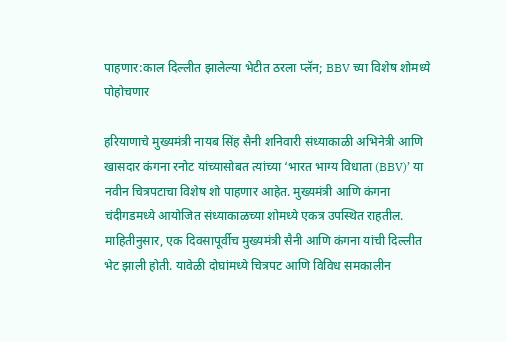पाहणार:काल दिल्लीत झालेल्या भेटीत ठरला प्लॅन; BBV च्या विशेष शोमध्ये पोहोचणार

हरियाणाचे मुख्यमंत्री नायब सिंह सैनी शनिवारी संध्याकाळी अभिनेत्री आणि खासदार कंगना रनोट यांच्यासोबत त्यांच्या ‘भारत भाग्य विधाता (BBV)’ या नवीन चित्रपटाचा विशेष शो पाहणार आहेत. मुख्यमंत्री आणि कंगना चंदीगडमध्ये आयोजित संध्याकाळच्या शोमध्ये एकत्र उपस्थित राहतील. माहितीनुसार, एक दिवसापूर्वीच मुख्यमंत्री सैनी आणि कंगना यांची दिल्लीत भेट झाली होती. यावेळी दोघांमध्ये चित्रपट आणि विविध समकालीन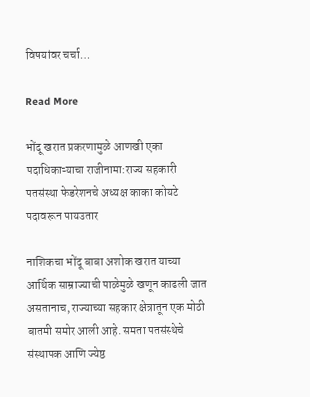विषयांवर चर्चा…

Read More

भोंदू खरात प्रकरणामुळे आणखी एका पदाधिकाऱ्याचा राजीनामा:राज्य सहकारी पतसंस्था फेडरेशनचे अध्यक्ष काका कोयटे पदावरून पायउतार

नाशिकचा भोंदू बाबा अशोक खरात याच्या आर्थिक साम्राज्याची पाळेमुळे खणून काढली जात असतानाच, राज्याच्या सहकार क्षेत्रातून एक मोठी बातमी समोर आली आहे. समता पतसंस्थेचे संस्थापक आणि ज्येष्ठ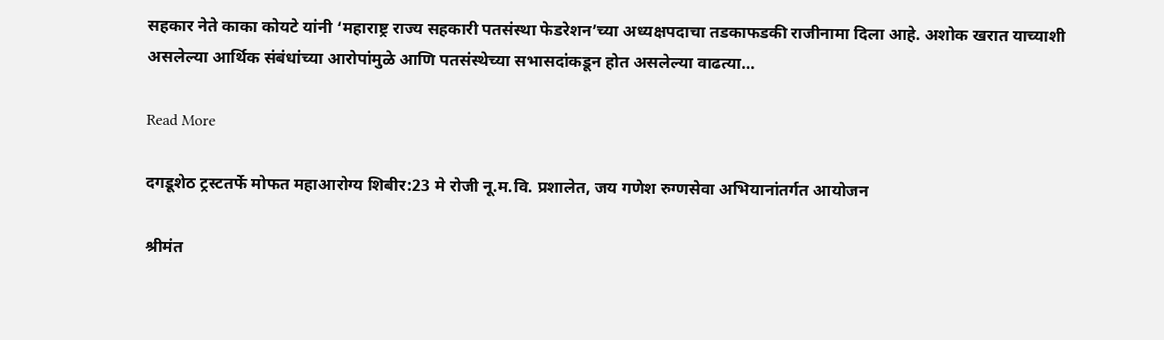सहकार नेते काका कोयटे यांनी ‘महाराष्ट्र राज्य सहकारी पतसंस्था फेडरेशन’च्या अध्यक्षपदाचा तडकाफडकी राजीनामा दिला आहे. अशोक खरात याच्याशी असलेल्या आर्थिक संबंधांच्या आरोपांमुळे आणि पतसंस्थेच्या सभासदांकडून होत असलेल्या वाढत्या…

Read More

दगडूशेठ ट्रस्टतर्फे मोफत महाआरोग्य शिबीर:23 मे रोजी नू.म.वि. प्रशालेत, जय गणेश रुग्णसेवा अभियानांतर्गत आयोजन

श्रीमंत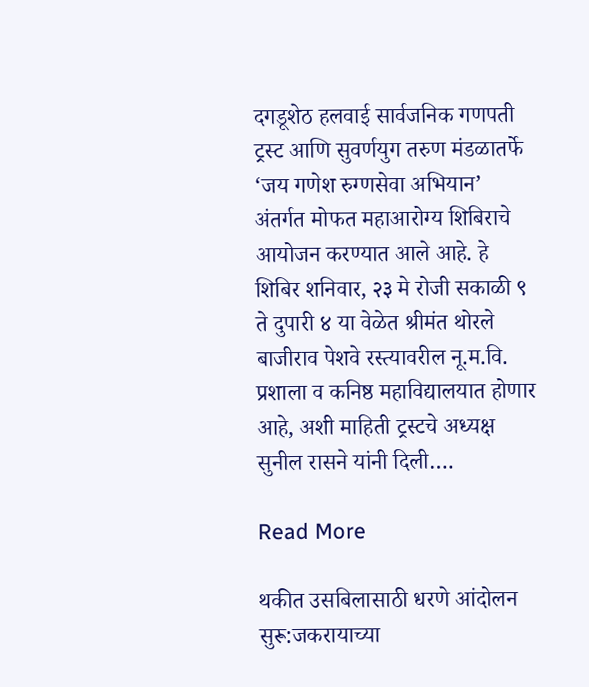दगडूशेठ हलवाई सार्वजनिक गणपती ट्रस्ट आणि सुवर्णयुग तरुण मंडळातर्फे ‘जय गणेश रुग्णसेवा अभियान’ अंतर्गत मोफत महाआरोग्य शिबिराचे आयोजन करण्यात आले आहे. हे शिबिर शनिवार, २३ मे रोजी सकाळी ९ ते दुपारी ४ या वेळेत श्रीमंत थोरले बाजीराव पेशवे रस्त्यावरील नू.म.वि. प्रशाला व कनिष्ठ महाविद्यालयात होणार आहे, अशी माहिती ट्रस्टचे अध्यक्ष सुनील रासने यांनी दिली….

Read More

थकीत उसबिलासाठी धरणे आंदोलन सुरू:जकरायाच्या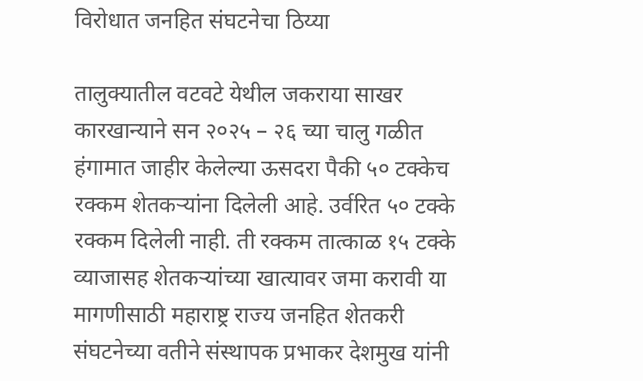विरोधात जनहित संघटनेचा ठिय्या

तालुक्यातील वटवटे येथील जकराया साखर कारखान्याने सन २०२५ – २६ च्या चालु गळीत हंगामात जाहीर केलेल्या ऊसदरा पैकी ५० टक्केच रक्कम शेतकऱ्यांना दिलेली आहे. उर्वरित ५० टक्के रक्कम दिलेली नाही. ती रक्कम तात्काळ १५ टक्के व्याजासह शेतकऱ्यांच्या खात्यावर जमा करावी या मागणीसाठी महाराष्ट्र राज्य जनहित शेतकरी संघटनेच्या वतीने संस्थापक प्रभाकर देशमुख यांनी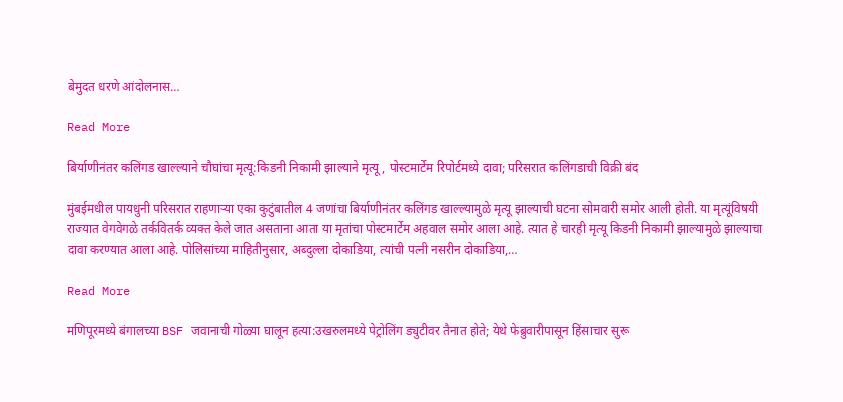बेमुदत धरणे आंदोलनास…

Read More

बिर्याणीनंतर कलिंगड खाल्ल्याने चौघांचा मृत्यू:किडनी निकामी झाल्याने मृत्यू, पोस्टमार्टेम रिपोर्टमध्ये दावा; परिसरात कलिंगडाची विक्री बंद

मुंबईमधील पायधुनी परिसरात राहणाऱ्या एका कुटुंबातील 4 जणांचा बिर्याणीनंतर कलिंगड खाल्ल्यामुळे मृत्यू झाल्याची घटना सोमवारी समोर आली होती. या मृत्यूंविषयी राज्यात वेगवेगळे तर्कवितर्क व्यक्त केले जात असताना आता या मृतांचा पोस्टमार्टेम अहवाल समोर आला आहे. त्यात हे चारही मृत्यू किडनी निकामी झाल्यामुळे झाल्याचा दावा करण्यात आला आहे. पोलिसांच्या माहितीनुसार, अब्दुल्ला दोकाडिया, त्यांची पत्नी नसरीन दोकाडिया,…

Read More

मणिपूरमध्ये बंगालच्या BSF जवानाची गोळ्या घालून हत्या:उखरुलमध्ये पेट्रोलिंग ड्युटीवर तैनात होते; येथे फेब्रुवारीपासून हिंसाचार सुरू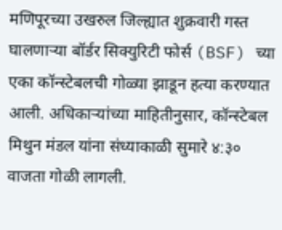मणिपूरच्या उखरुल जिल्ह्यात शुक्रवारी गस्त घालणाऱ्या बॉर्डर सिक्युरिटी फोर्स (BSF) च्या एका कॉन्स्टेबलची गोळ्या झाडून हत्या करण्यात आली. अधिकाऱ्यांच्या माहितीनुसार, कॉन्स्टेबल मिथुन मंडल यांना संध्याकाळी सुमारे ४:३० वाजता गोळी लागली.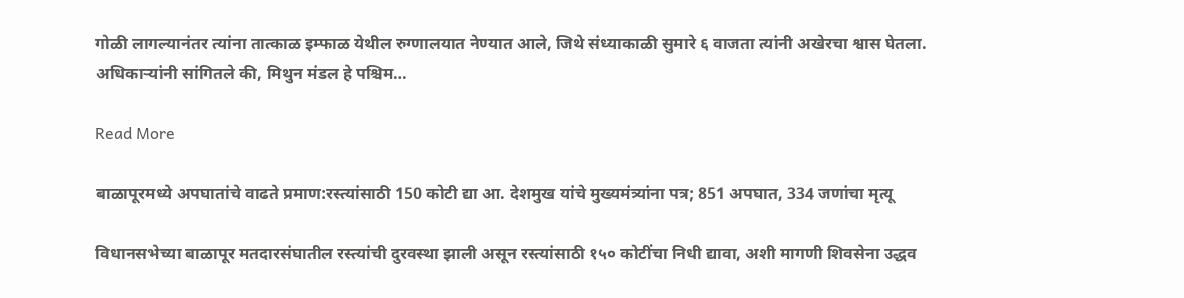गोळी लागल्यानंतर त्यांना तात्काळ इम्फाळ येथील रुग्णालयात नेण्यात आले, जिथे संध्याकाळी सुमारे ६ वाजता त्यांनी अखेरचा श्वास घेतला. अधिकाऱ्यांनी सांगितले की, मिथुन मंडल हे पश्चिम…

Read More

बाळापूरमध्ये अपघातांचे वाढते प्रमाण:रस्त्यांसाठी 150 कोटी द्या आ. देशमुख यांचे मुख्यमंत्र्यांना पत्र; 851 अपघात, 334 जणांचा मृत्यू

विधानसभेच्या बाळापूर मतदारसंघातील रस्त्यांची दुरवस्था झाली असून रस्त्यांसाठी १५० कोटींचा निधी द्यावा, अशी मागणी शिवसेना उद्धव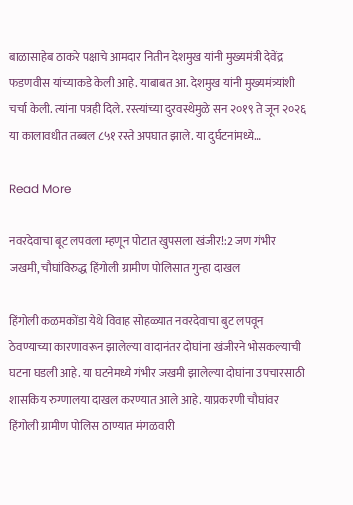बाळासाहेब ठाकरे पक्षाचे आमदार नितीन देशमुख यांनी मुख्यमंत्री देवेंद्र फडणवीस यांच्याकडे केली आहे. याबाबत आ. देशमुख यांनी मुख्यमंत्र्यांशी चर्चा केली. त्यांना पत्रही दिले. रस्त्यांच्या दुरवस्थेमुळे सन २०१९ ते जून २०२६ या कालावधीत तब्बल ८५१ रस्ते अपघात झाले. या दुर्घटनांमध्ये…

Read More

नवरदेवाचा बूट लपवला म्हणून पोटात खुपसला खंजीर!:2 जण गंभीर जखमी, चौघांविरुद्ध हिंगोली ग्रामीण पोलिसात गुन्हा दाखल

हिंगोली कळमकोंडा येथे विवाह सोहळ्यात नवरदेवाचा बुट लपवून ठेवण्याच्या कारणावरून झालेल्या वादानंतर दोघांना खंजीरने भोसकल्याची घटना घडली आहे. या घटनेमध्ये गंभीर जखमी झालेल्या दोघांना उपचारसाठी शासकिय रुग्णालया दाखल करण्यात आले आहे. याप्रकरणी चौघांवर हिंगोली ग्रामीण पोलिस ठाण्यात मंगळवारी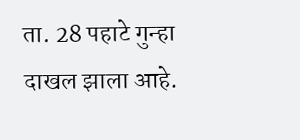ता. 28 पहाटे गुन्हा दाखल झाला आहे.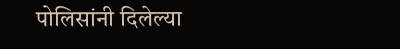पोलिसांनी दिलेल्या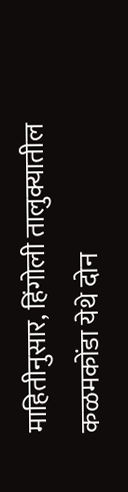माहितीनुसार, हिंगोली तालुक्यातील कळमकोंडा येथे दोन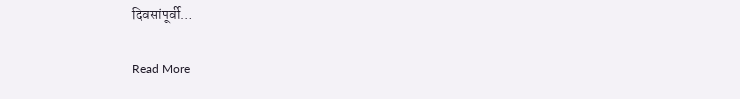दिवसांपूर्वी…

Read More